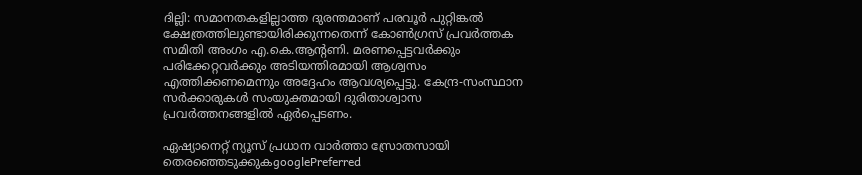ദില്ലി: സമാനതകളില്ലാത്ത ദുരന്തമാണ് പരവൂര്‍ പുറ്റിങ്കല്‍ ക്ഷേത്രത്തിലുണ്ടായിരിക്കുന്നതെന്ന് കോണ്‍ഗ്രസ് പ്രവര്‍ത്തക സമിതി അംഗം എ.കെ.ആന്റണി. മരണപ്പെട്ടവര്‍ക്കും പരിക്കേറ്റവര്‍ക്കും അടിയന്തിരമായി ആശ്വസം എത്തിക്കണമെന്നും അദ്ദേഹം ആവശ്യപ്പെട്ടു. കേന്ദ്ര-സംസ്ഥാന സര്‍ക്കാരുകള്‍ സംയുക്തമായി ദുരിതാശ്വാസ പ്രവര്‍ത്തനങ്ങളില്‍ ഏര്‍പ്പെടണം.

ഏഷ്യാനെറ്റ് ന്യൂസ് പ്രധാന വാർത്താ സ്രോതസായി തെരഞ്ഞെടുക്കുകgooglePreferred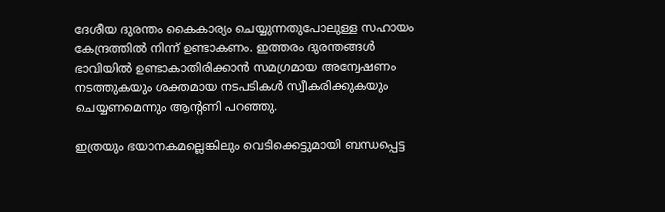ദേശീയ ദുരന്തം കൈകാര്യം ചെയ്യുന്നതുപോലുള്ള സഹായം കേന്ദ്രത്തില്‍ നിന്ന് ഉണ്ടാകണം. ഇത്തരം ദുരന്തങ്ങള്‍ ഭാവിയില്‍ ഉണ്ടാകാതിരിക്കാന്‍ സമഗ്രമായ അന്വേഷണം നടത്തുകയും ശക്തമായ നടപടികള്‍ സ്വീകരിക്കുകയും ചെയ്യണമെന്നും ആന്റണി പറഞ്ഞു.

ഇത്രയും ഭയാനകമല്ലെങ്കിലും വെടിക്കെട്ടുമായി ബന്ധപ്പെട്ട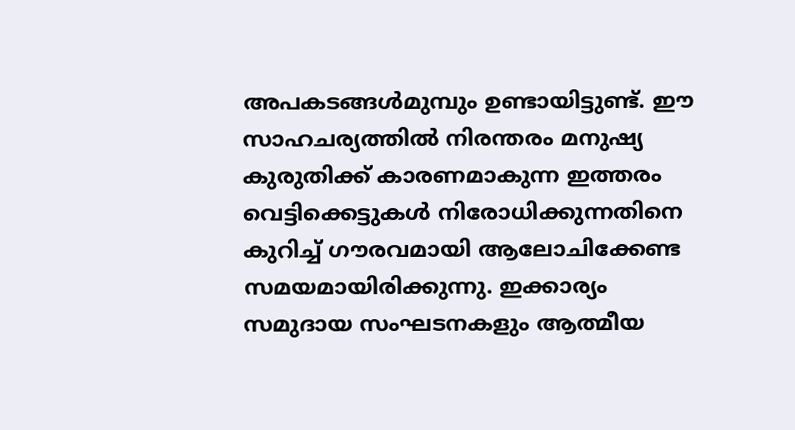അപകടങ്ങള്‍മുമ്പും ഉണ്ടായിട്ടുണ്ട്. ഈ സാഹചര്യത്തില്‍ നിരന്തരം മനുഷ്യ കുരുതിക്ക് കാരണമാകുന്ന ഇത്തരം വെട്ടിക്കെട്ടുകള്‍ നിരോധിക്കുന്നതിനെ കുറിച്ച് ഗൗരവമായി ആലോചിക്കേണ്ട സമയമായിരിക്കുന്നു. ഇക്കാര്യം സമുദായ സംഘടനകളും ആത്മീയ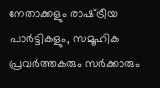നേതാക്കളും രാഷ്‌ട്രീയ പാര്‍ട്ടികളും, സമൂഹിക പ്രവര്‍ത്തകരും സര്‍ക്കാരും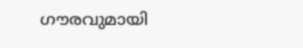ഗൗരവുമായി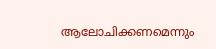ആലോചിക്കണമെന്നും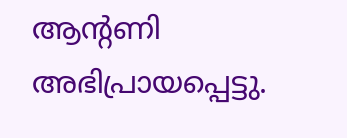ആന്റണി അഭിപ്രായപ്പെട്ടു.